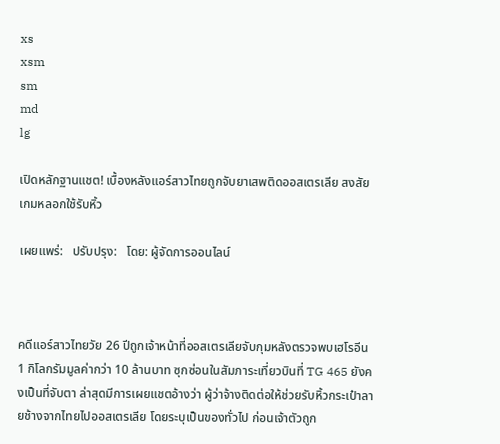xs
xsm
sm
md
lg

เปิดหลักฐานแชต! เบื้องหลังแอร์สาวไทยถูกจับยาเสพติดออสเตรเลีย สงสัยเกมหลอกใช้รับหิ้ว

เผยแพร่:   ปรับปรุง:   โดย: ผู้จัดการออนไลน์



คดีแอร์สาวไทยวัย 26 ปีถูกเจ้าหน้าที่ออสเตรเลียจับกุมหลังตรวจพบเฮโรอีน 1 กิโลกรัมมูลค่ากว่า 10 ล้านบาท ซุกซ่อนในสัมภาระเที่ยวบินที่ TG 465 ยังคงเป็นที่จับตา ล่าสุดมีการเผยแชตอ้างว่า ผู้ว่าจ้างติดต่อให้ช่วยรับหิ้วกระเป๋าลายช้างจากไทยไปออสเตรเลีย โดยระบุเป็นของทั่วไป ก่อนเจ้าตัวถูก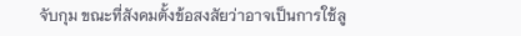จับกุม ขณะที่สังคมตั้งข้อสงสัยว่าอาจเป็นการใช้ลู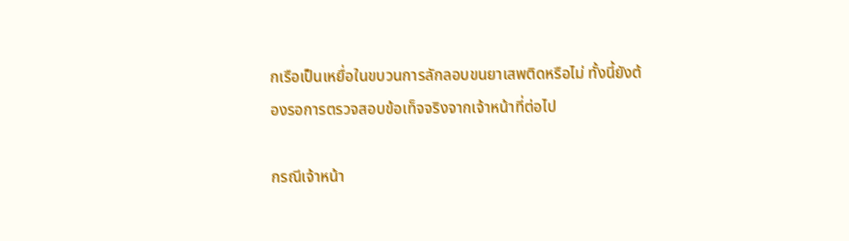กเรือเป็นเหยื่อในขบวนการลักลอบขนยาเสพติดหรือไม่ ทั้งนี้ยังต้องรอการตรวจสอบข้อเท็จจริงจากเจ้าหน้าที่ต่อไป

กรณีเจ้าหน้า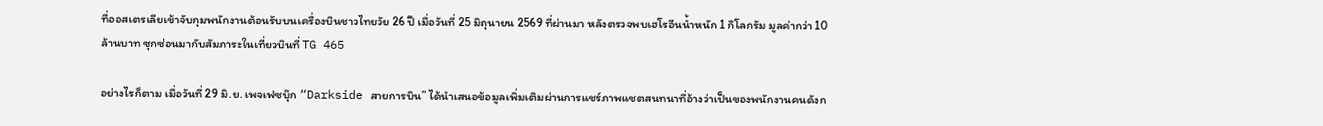ที่ออสเตรเลียเข้าจับกุมพนักงานต้อนรับบนเครื่องบินชาวไทยวัย 26 ปี เมื่อวันที่ 25 มิถุนายน 2569 ที่ผ่านมา หลังตรวจพบเฮโรอีนน้ำหนัก 1 กิโลกรัม มูลค่ากว่า 10 ล้านบาท ซุกซ่อนมากับสัมภาระในเที่ยวบินที่ TG 465

อย่างไรก็ตาม เมื่อวันที่ 29 มิ.ย. เพจเฟซบุ๊ก “Darkside สายการบิน” ได้นำเสนอข้อมูลเพิ่มเติมผ่านการแชร์ภาพแชตสนทนาที่อ้างว่าเป็นของพนักงานคนดังก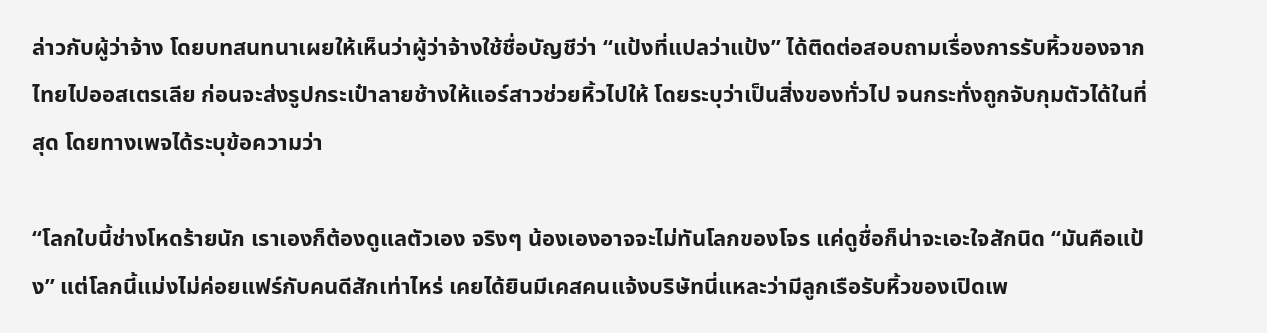ล่าวกับผู้ว่าจ้าง โดยบทสนทนาเผยให้เห็นว่าผู้ว่าจ้างใช้ชื่อบัญชีว่า “แป้งที่แปลว่าแป้ง” ได้ติดต่อสอบถามเรื่องการรับหิ้วของจากไทยไปออสเตรเลีย ก่อนจะส่งรูปกระเป๋าลายช้างให้แอร์สาวช่วยหิ้วไปให้ โดยระบุว่าเป็นสิ่งของทั่วไป จนกระทั่งถูกจับกุมตัวได้ในที่สุด โดยทางเพจได้ระบุข้อความว่า

“โลกใบนี้ช่างโหดร้ายนัก เราเองก็ต้องดูแลตัวเอง จริงๆ น้องเองอาจจะไม่ทันโลกของโจร แค่ดูชื่อก็น่าจะเอะใจสักนิด “มันคือแป้ง” แต่โลกนี้แม่งไม่ค่อยแฟร์กับคนดีสักเท่าไหร่ เคยได้ยินมีเคสคนแจ้งบริษัทนี่แหละว่ามีลูกเรือรับหิ้วของเปิดเพ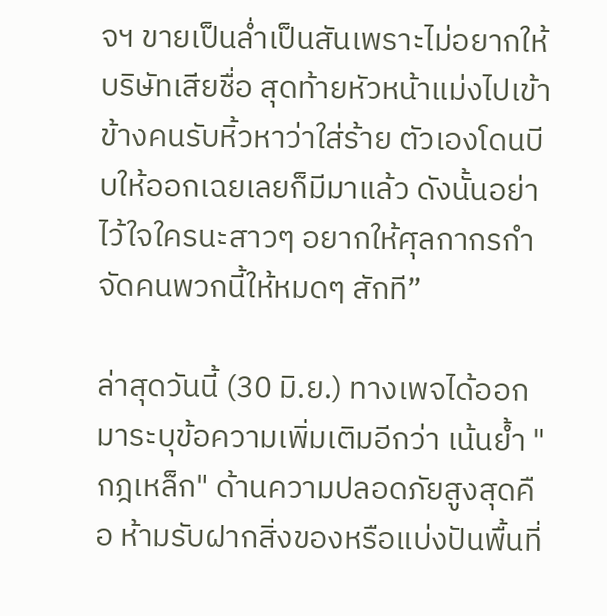จฯ ขายเป็นล่ำเป็นสันเพราะไม่อยากให้บริษัทเสียชื่อ สุดท้ายหัวหน้าแม่งไปเข้าข้างคนรับหิ้วหาว่าใส่ร้าย ตัวเองโดนบีบให้ออกเฉยเลยก็มีมาแล้ว ดังนั้นอย่าไว้ใจใครนะสาวๆ อยากให้ศุลกากรกำจัดคนพวกนี้ให้หมดๆ สักที”

ล่าสุดวันนี้ (30 มิ.ย.) ทางเพจได้ออกมาระบุข้อความเพิ่มเติมอีกว่า เน้นย้ำ "กฎเหล็ก" ด้านความปลอดภัยสูงสุดคือ ห้ามรับฝากสิ่งของหรือแบ่งปันพื้นที่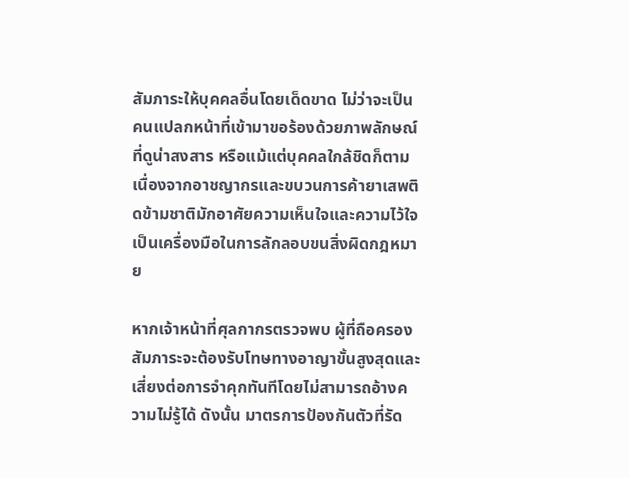สัมภาระให้บุคคลอื่นโดยเด็ดขาด ไม่ว่าจะเป็นคนแปลกหน้าที่เข้ามาขอร้องด้วยภาพลักษณ์ที่ดูน่าสงสาร หรือแม้แต่บุคคลใกล้ชิดก็ตาม เนื่องจากอาชญากรและขบวนการค้ายาเสพติดข้ามชาติมักอาศัยความเห็นใจและความไว้ใจเป็นเครื่องมือในการลักลอบขนสิ่งผิดกฎหมาย

หากเจ้าหน้าที่ศุลกากรตรวจพบ ผู้ที่ถือครองสัมภาระจะต้องรับโทษทางอาญาขั้นสูงสุดและเสี่ยงต่อการจำคุกทันทีโดยไม่สามารถอ้างความไม่รู้ได้ ดังนั้น มาตรการป้องกันตัวที่รัด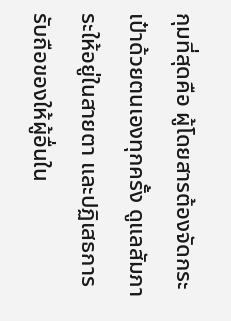กุมที่สุดคือ ผู้โดยสารต้องจัดกระเป๋าด้วยตนเองทุกครั้ง ดูแลสัมภาระให้อยู่ในสายตา และปฏิเสธการรับถือของให้ผู้อื่นใน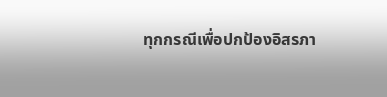ทุกกรณีเพื่อปกป้องอิสรภา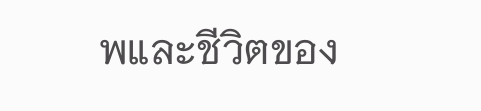พและชีวิตของ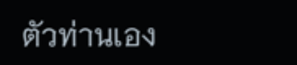ตัวท่านเอง